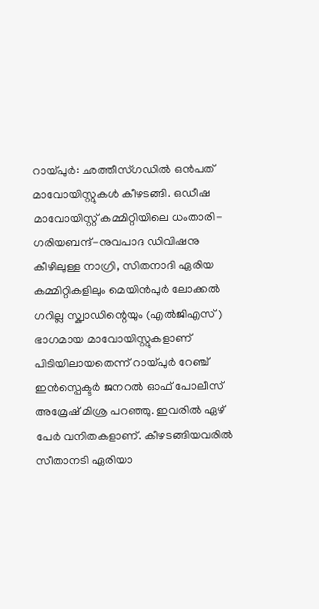റായ്പുർ: ഛത്തീസ്ഗഡിൽ ഒൻപത് മാവോയിസ്റ്റുകൾ കീഴടങ്ങി. ഒഡീഷ മാവോയിസ്റ്റ് കമ്മിറ്റിയിലെ ധംതാരി-ഗരിയബന്ദ്-നുവപാദ ഡിവിഷനു കീഴിലുള്ള നാഗ്രി, സിതനാദി ഏരിയ കമ്മിറ്റികളിലും മെയിൻപുർ ലോക്കൽ ഗറില്ല സ്ക്വാഡിന്റെയും (എൽജിഎസ്) ഭാഗമായ മാവോയിസ്റ്റുകളാണ് പിടിയിലായതെന്ന് റായ്പുർ റേഞ്ച് ഇൻസ്പെക്ടർ ജനറൽ ഓഫ് പോലീസ് അമ്രേഷ് മിശ്ര പറഞ്ഞു. ഇവരിൽ ഏഴ് പേർ വനിതകളാണ്. കീഴടങ്ങിയവരിൽ സീതാനടി ഏരിയാ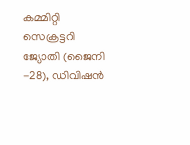കമ്മിറ്റി സെക്രട്ടറി ജ്യോതി (ജൈനി -28), ഡിവിഷൻ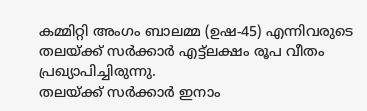കമ്മിറ്റി അംഗം ബാലമ്മ (ഉഷ-45) എന്നിവരുടെ തലയ്ക്ക് സർക്കാർ എട്ട്ലക്ഷം രൂപ വീതം പ്രഖ്യാപിച്ചിരുന്നു.
തലയ്ക്ക് സർക്കാർ ഇനാം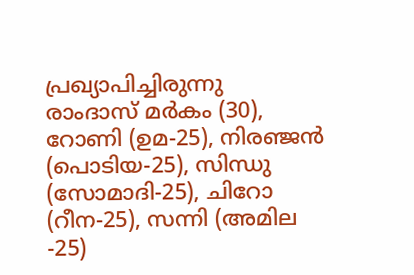പ്രഖ്യാപിച്ചിരുന്നു
രാംദാസ് മർകം (30), റോണി (ഉമ-25), നിരഞ്ജൻ (പൊടിയ-25), സിന്ധു (സോമാദി-25), ചിറോ (റീന-25), സന്നി (അമില -25)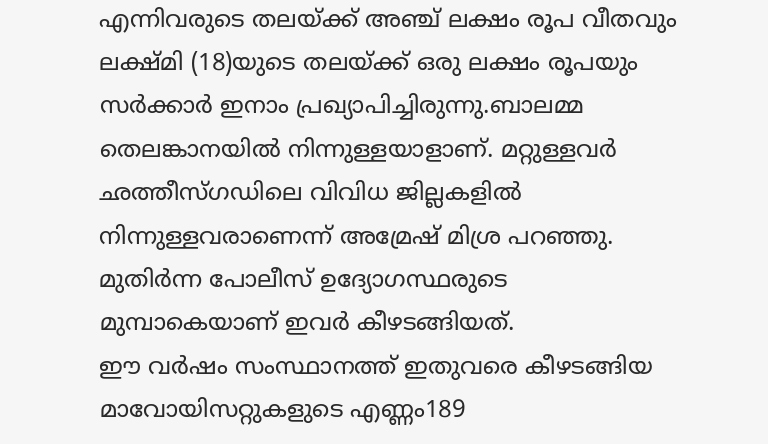എന്നിവരുടെ തലയ്ക്ക് അഞ്ച് ലക്ഷം രൂപ വീതവും ലക്ഷ്മി (18)യുടെ തലയ്ക്ക് ഒരു ലക്ഷം രൂപയും സർക്കാർ ഇനാം പ്രഖ്യാപിച്ചിരുന്നു.ബാലമ്മ തെലങ്കാനയിൽ നിന്നുള്ളയാളാണ്. മറ്റുള്ളവർ ഛത്തീസ്ഗഡിലെ വിവിധ ജില്ലകളിൽ നിന്നുള്ളവരാണെന്ന് അമ്രേഷ് മിശ്ര പറഞ്ഞു. മുതിർന്ന പോലീസ് ഉദ്യോഗസ്ഥരുടെ മുമ്പാകെയാണ് ഇവർ കീഴടങ്ങിയത്.
ഈ വർഷം സംസ്ഥാനത്ത് ഇതുവരെ കീഴടങ്ങിയ മാവോയിസറ്റുകളുടെ എണ്ണം189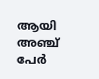ആയി
അഞ്ച് പേർ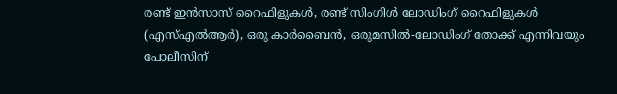രണ്ട് ഇൻസാസ് റൈഫിളുകൾ, രണ്ട് സിംഗിൾ ലോഡിംഗ് റൈഫിളുകൾ (എസ്എൽആർ), ഒരു കാർബൈൻ, ഒരുമസിൽ-ലോഡിംഗ് തോക്ക് എന്നിവയും പോലീസിന്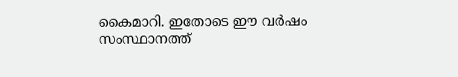കൈമാറി. ഇതോടെ ഈ വർഷം സംസ്ഥാനത്ത്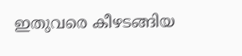ഇതുവരെ കീഴടങ്ങിയ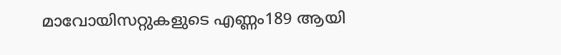മാവോയിസറ്റുകളുടെ എണ്ണം189 ആയി